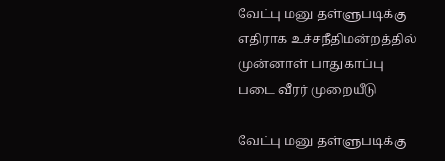வேட்பு மனு தள்ளுபடிக்கு எதிராக உச்சநீதிமன்றத்தில் முன்னாள் பாதுகாப்பு படை வீரர் முறையீடு

வேட்பு மனு தள்ளுபடிக்கு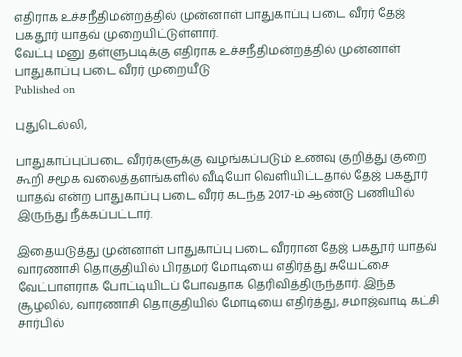எதிராக உச்சநீதிமன்றத்தில் முன்னாள் பாதுகாப்பு படை வீரர் தேஜ் பகதூர் யாதவ் முறையிட்டுள்ளார்.
வேட்பு மனு தள்ளுபடிக்கு எதிராக உச்சநீதிமன்றத்தில் முன்னாள் பாதுகாப்பு படை வீரர் முறையீடு
Published on

புதுடெல்லி,

பாதுகாப்புப்படை வீரர்களுக்கு வழங்கப்படும் உணவு குறித்து குறை கூறி சமூக வலைத்தளங்களில் வீடியோ வெளியிட்டதால் தேஜ் பகதூர் யாதவ் என்ற பாதுகாப்பு படை வீரர் கடந்த 2017-ம் ஆண்டு பணியில் இருந்து நீக்கப்பட்டார்.

இதையடுத்து முன்னாள் பாதுகாப்பு படை வீரரான தேஜ் பகதூர் யாதவ் வாரணாசி தொகுதியில் பிரதமர் மோடியை எதிர்த்து சுயேட்சை வேட்பாளராக போட்டியிடப் போவதாக தெரிவித்திருந்தார். இந்த சூழலில், வாரணாசி தொகுதியில் மோடியை எதிர்த்து, சமாஜ்வாடி கட்சி சார்பில்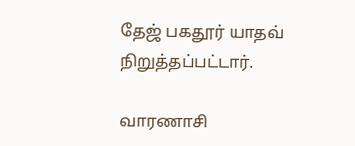தேஜ் பகதூர் யாதவ் நிறுத்தப்பட்டார்.

வாரணாசி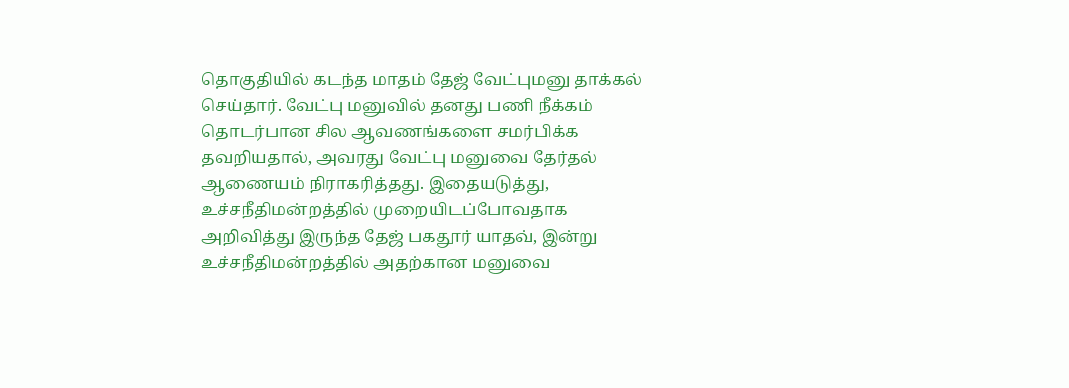தொகுதியில் கடந்த மாதம் தேஜ் வேட்புமனு தாக்கல் செய்தார். வேட்பு மனுவில் தனது பணி நீக்கம் தொடர்பான சில ஆவணங்களை சமர்பிக்க தவறியதால், அவரது வேட்பு மனுவை தேர்தல் ஆணையம் நிராகரித்தது. இதையடுத்து, உச்சநீதிமன்றத்தில் முறையிடப்போவதாக அறிவித்து இருந்த தேஜ் பகதூர் யாதவ், இன்று உச்சநீதிமன்றத்தில் அதற்கான மனுவை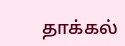தாக்கல்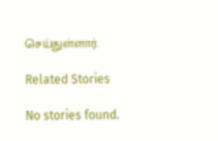செய்துள்ளார்.

Related Stories

No stories found.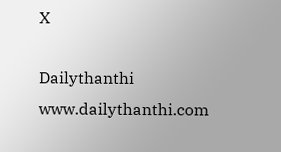X

Dailythanthi
www.dailythanthi.com